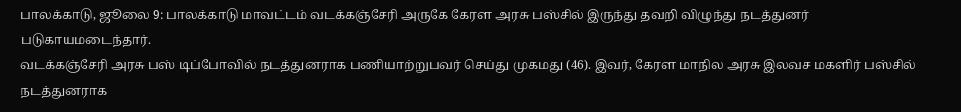பாலக்காடு, ஜூலை 9: பாலக்காடு மாவட்டம் வடக்கஞ்சேரி அருகே கேரள அரசு பஸ்சில் இருந்து தவறி விழுந்து நடத்துனர் படுகாயமடைந்தார்.
வடக்கஞ்சேரி அரசு பஸ் டிப்போவில் நடத்துனராக பணியாற்றுபவர் செய்து முகமது (46). இவர், கேரள மாநில அரசு இலவச மகளிர் பஸ்சில் நடத்துனராக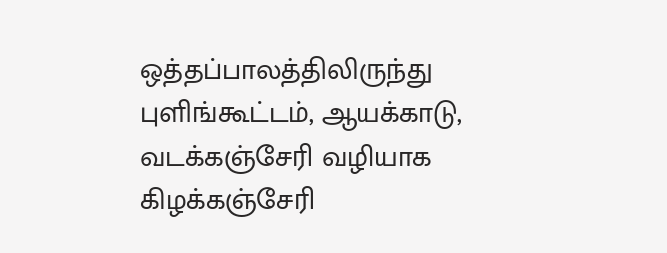ஒத்தப்பாலத்திலிருந்து புளிங்கூட்டம், ஆயக்காடு, வடக்கஞ்சேரி வழியாக கிழக்கஞ்சேரி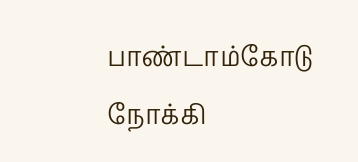பாண்டாம்கோடு நோக்கி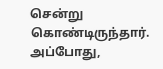சென்று கொண்டிருந்தார். அப்போது,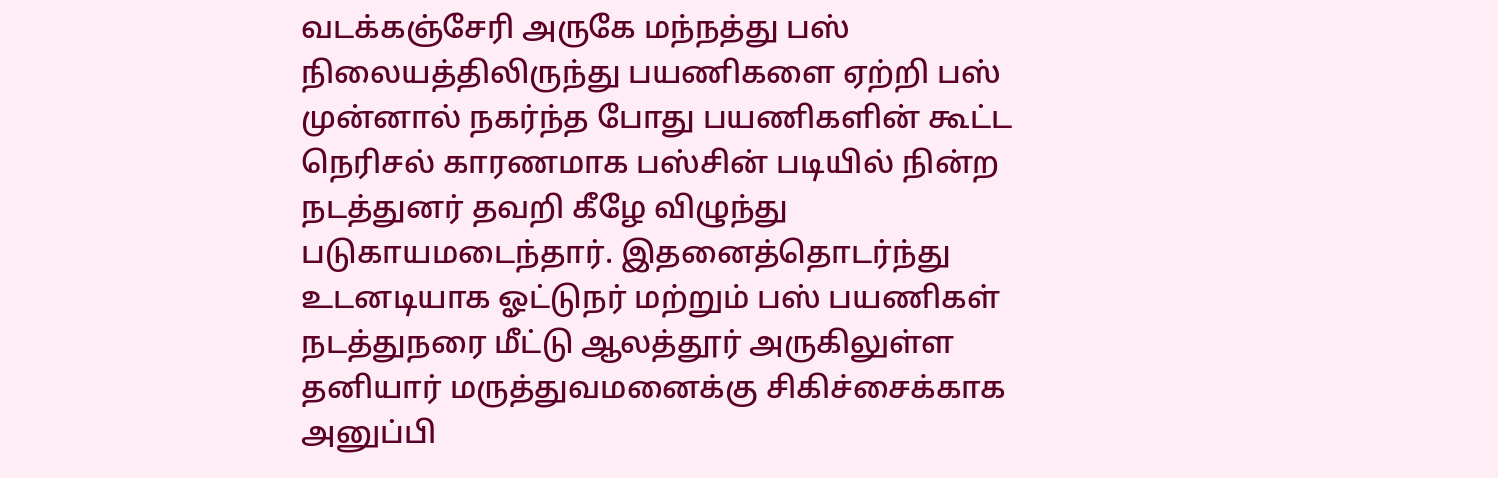வடக்கஞ்சேரி அருகே மந்நத்து பஸ் நிலையத்திலிருந்து பயணிகளை ஏற்றி பஸ் முன்னால் நகர்ந்த போது பயணிகளின் கூட்ட நெரிசல் காரணமாக பஸ்சின் படியில் நின்ற நடத்துனர் தவறி கீழே விழுந்து படுகாயமடைந்தார். இதனைத்தொடர்ந்து உடனடியாக ஓட்டுநர் மற்றும் பஸ் பயணிகள் நடத்துநரை மீட்டு ஆலத்தூர் அருகிலுள்ள தனியார் மருத்துவமனைக்கு சிகிச்சைக்காக அனுப்பி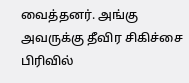வைத்தனர். அங்கு அவருக்கு தீவிர சிகிச்சை பிரிவில்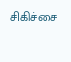சிகிச்சை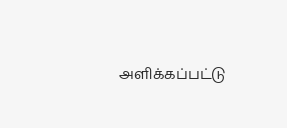அளிக்கப்பட்டு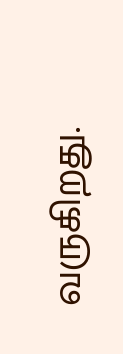வருகிறது.